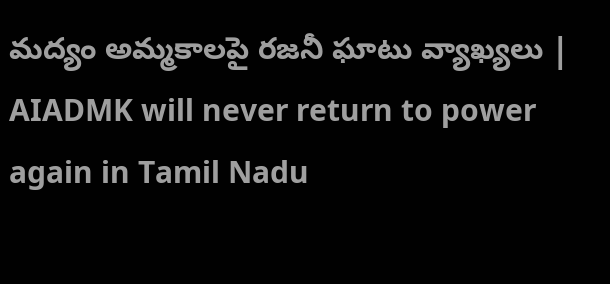మద్యం అమ్మకాలపై రజనీ ఘాటు వ్యాఖ్యలు | AIADMK will never return to power again in Tamil Nadu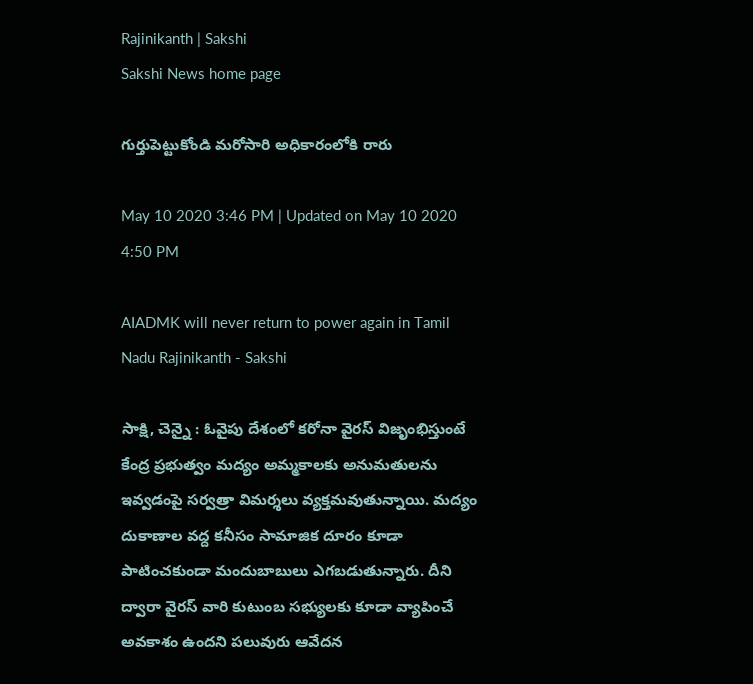Rajinikanth | Sakshi
Sakshi News home page

గుర్తుపెట్టుకోండి మరోసారి అధికారంలోకి రారు

May 10 2020 3:46 PM | Updated on May 10 2020 4:50 PM

AIADMK will never return to power again in Tamil Nadu Rajinikanth - Sakshi

సాక్షి, చెన్నై : ఓవైపు దేశంలో కరోనా వైరస్‌ విజృంభిస్తుంటే కేంద్ర ప్రభుత్వం మద్యం అమ్మకాలకు అనుమతులను ఇవ్వడంపై సర్వత్రా విమర్శలు వ్యక్తమవుతున్నాయి. మద్యం దుకాణాల వద్ద కనీసం సామాజిక దూరం కూడా పాటించకుండా మందుబాబులు ఎగబడుతున్నారు. దీని ద్వారా వైరస్‌ వారి కుటుంబ సభ్యులకు కూడా వ్యాపించే అవకాశం ఉందని పలువురు ఆవేదన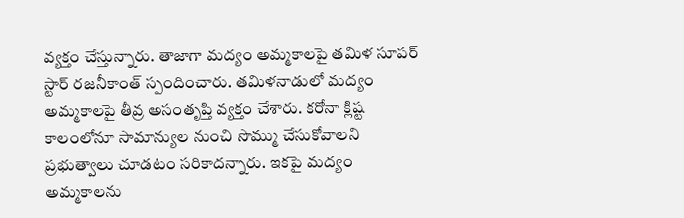వ్యక్తం చేస్తున్నారు. తాజాగా మద్యం అమ్మకాలపై తమిళ సూపర్‌ స్టార్‌ రజనీకాంత్‌ స్పందించారు. తమిళనాడులో మద్యం అమ్మకాలపై తీవ్ర అసంతృప్తి వ్యక్తం చేశారు. కరోనా క్లిష్ట కాలంలోనూ సామాన్యుల నుంచి సొమ్ము చేసుకోవాలని ప్రభుత్వాలు చూడటం సరికాదన్నారు. ఇకపై మద్యం అమ్మకాలను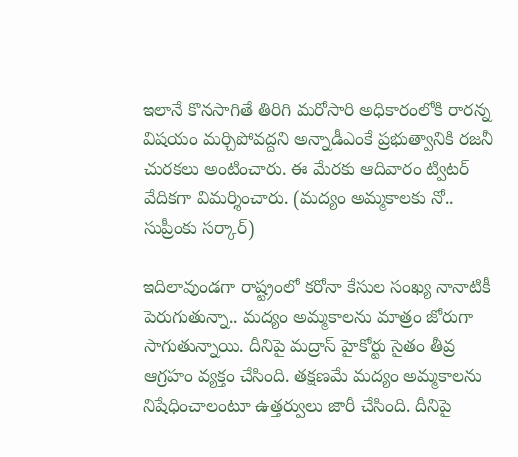ఇలానే కొనసాగితే తిరిగి మరోసారి అధికారంలోకి రారన్న విషయం మర్చిపోవద్దని అన్నాడీఎంకే ప్రభుత్వానికి రజనీ చురకలు అంటించారు. ఈ మేరకు ఆదివారం ట్విటర్‌ వేదికగా విమర్శించారు. (మద్యం అమ్మకాలకు నో.. సుప్రీంకు సర్కార్‌)

ఇదిలావుండగా రాష్ట్రంలో కరోనా కేసుల సంఖ్య నానాటికీ పెరుగుతున్నా.. మద్యం అమ్మకాలను మాత్రం జోరుగా సాగుతున్నాయి. దీనిపై మద్రాస్‌ హైకోర్టు సైతం తీవ్ర  ఆగ్రహం వ్యక్తం చేసింది. తక్షణమే మద్యం అ‍మ్మకాలను నిషేధించాలంటూ ఉత్తర్వులు జారీ చేసింది. దీనిపై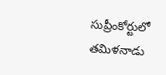సుప్రీంకోర్టులో తమిళనాడు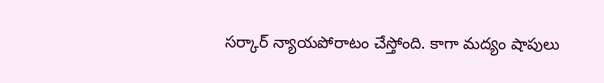సర్కార్‌ న్యాయపోరాటం చేస్తోంది. కాగా మద్యం షాపులు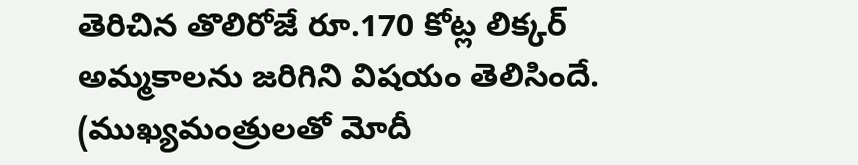తెరిచిన తొలిరోజే రూ.170 కోట్ల లిక్కర్‌ అమ్మకాలను జరిగిని విషయం తెలిసిందే. (ముఖ్యమం‍త్రులతో మోదీ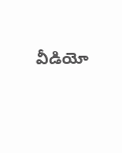వీడియో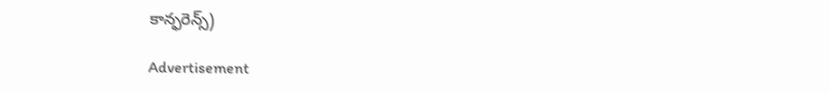కాన్ఫరెన్స్‌)

Advertisement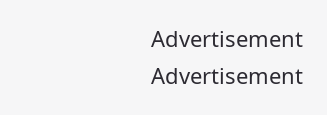Advertisement
Advertisement